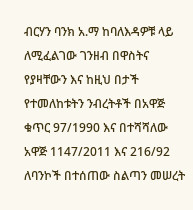ብርሃን ባንክ አ.ማ ከባለእዳዎቹ ላይ ለሚፈልገው ገንዘብ በዋስትና የያዛቸውን እና ከዚህ በታች የተመለከቱትን ንብረትቶች በአዋጅ ቁጥር 97/1990 እና በተሻሻለው አዋጅ 1147/2011 እና 216/92 ለባንኮች በተሰጠው ስልጣን መሠረት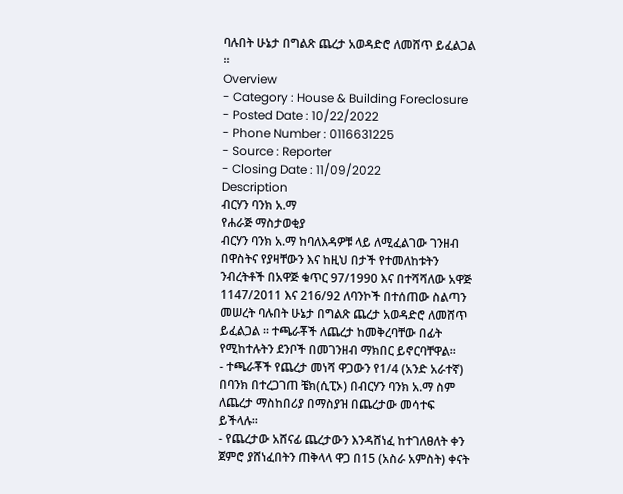ባሉበት ሁኔታ በግልጽ ጨረታ አወዳድሮ ለመሸጥ ይፈልጋል ፡፡
Overview
- Category : House & Building Foreclosure
- Posted Date : 10/22/2022
- Phone Number : 0116631225
- Source : Reporter
- Closing Date : 11/09/2022
Description
ብርሃን ባንክ አ.ማ
የሐራጅ ማስታወቂያ
ብርሃን ባንክ አ.ማ ከባለእዳዎቹ ላይ ለሚፈልገው ገንዘብ በዋስትና የያዛቸውን እና ከዚህ በታች የተመለከቱትን ንብረትቶች በአዋጅ ቁጥር 97/1990 እና በተሻሻለው አዋጅ 1147/2011 እና 216/92 ለባንኮች በተሰጠው ስልጣን መሠረት ባሉበት ሁኔታ በግልጽ ጨረታ አወዳድሮ ለመሸጥ ይፈልጋል ፡፡ ተጫራቾች ለጨረታ ከመቅረባቸው በፊት የሚከተሉትን ደንቦች በመገንዘብ ማክበር ይኖርባቸዋል፡፡
- ተጫራቾች የጨረታ መነሻ ዋጋውን የ1/4 (አንድ አራተኛ) በባንክ በተረጋገጠ ቼክ(ሲፒኦ) በብርሃን ባንክ አ.ማ ስም ለጨረታ ማስከበሪያ በማስያዝ በጨረታው መሳተፍ ይችላሉ፡፡
- የጨረታው አሸናፊ ጨረታውን እንዳሸነፈ ከተገለፀለት ቀን ጀምሮ ያሸነፈበትን ጠቅላላ ዋጋ በ15 (አስራ አምስት) ቀናት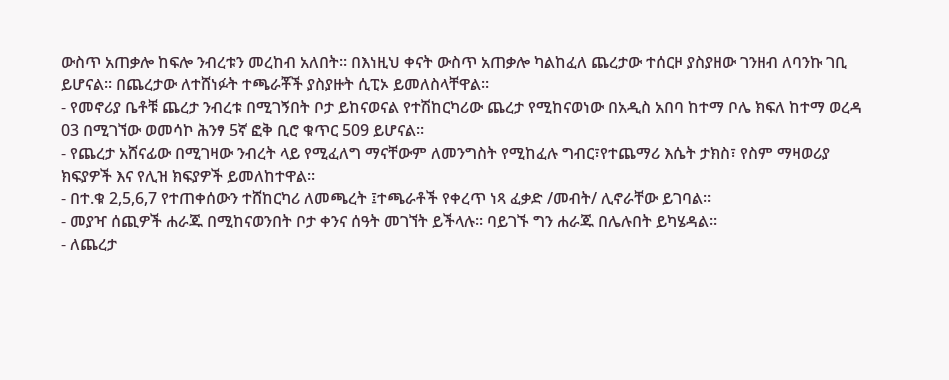ውስጥ አጠቃሎ ከፍሎ ንብረቱን መረከብ አለበት፡፡ በእነዚህ ቀናት ውስጥ አጠቃሎ ካልከፈለ ጨረታው ተሰርዞ ያስያዘው ገንዘብ ለባንኩ ገቢ ይሆናል፡፡ በጨረታው ለተሸነፉት ተጫራቾች ያስያዙት ሲፒኦ ይመለስላቸዋል፡፡
- የመኖሪያ ቤቶቹ ጨረታ ንብረቱ በሚገኝበት ቦታ ይከናወናል የተሽከርካሪው ጨረታ የሚከናወነው በአዲስ አበባ ከተማ ቦሌ ክፍለ ከተማ ወረዳ 03 በሚገኘው ወመሳኮ ሕንፃ 5ኛ ፎቅ ቢሮ ቁጥር 509 ይሆናል፡፡
- የጨረታ አሸናፊው በሚገዛው ንብረት ላይ የሚፈለግ ማናቸውም ለመንግስት የሚከፈሉ ግብር፣የተጨማሪ እሴት ታክስ፣ የስም ማዛወሪያ ክፍያዎች እና የሊዝ ክፍያዎች ይመለከተዋል፡፡
- በተ.ቁ 2,5,6,7 የተጠቀሰውን ተሸከርካሪ ለመጫረት ፤ተጫራቶች የቀረጥ ነጻ ፈቃድ /መብት/ ሊኖራቸው ይገባል፡፡
- መያዣ ሰጪዎች ሐራጁ በሚከናወንበት ቦታ ቀንና ሰዓት መገኘት ይችላሉ፡፡ ባይገኙ ግን ሐራጁ በሌሉበት ይካሄዳል፡፡
- ለጨረታ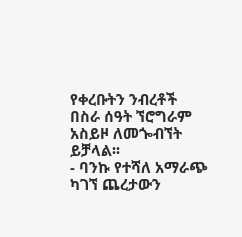የቀረቡትን ንብረቶች በስራ ሰዓት ኘሮግራም አስይዞ ለመጐብኘት ይቻላል፡፡
- ባንኩ የተሻለ አማራጭ ካገኘ ጨረታውን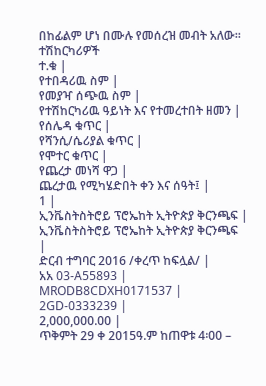በከፊልም ሆነ በሙሉ የመሰረዝ መብት አለው፡፡
ተሽከርካሪዎች
ተ.ቁ |
የተበዳሪዉ ስም |
የመያዣ ሰጭዉ ስም |
የተሽከርካሪዉ ዓይነት እና የተመረተበት ዘመን |
የሰሌዳ ቁጥር |
የሻንሲ/ሴሪያል ቁጥር |
የሞተር ቁጥር |
የጨረታ መነሻ ዋጋ |
ጨረታዉ የሚካሄድበት ቀን እና ሰዓት፤ |
1 |
ኢንቬስትስትሮይ ፕሮኤከት ኢትዮጵያ ቅርንጫፍ |
ኢንቬስትስትሮይ ፕሮኤከት ኢትዮጵያ ቅርንጫፍ
|
ድርብ ተግባር 2016 /ቀረጥ ከፍሏል/ |
አአ 03-A55893 |
MRODB8CDXH0171537 |
2GD-0333239 |
2,000,000.00 |
ጥቅምት 29 ቀ 2015ዓ.ም ከጠዋቱ 4፡00 –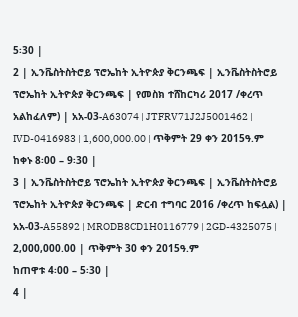5፡30 |
2 | ኢንቬስትስትሮይ ፕሮኤከት ኢትዮጵያ ቅርንጫፍ | ኢንቬስትስትሮይ ፕሮኤከት ኢትዮጵያ ቅርንጫፍ | የመስክ ተሸከርካሪ 2017 /ቀረጥ አልከፈለም) | አአ-03-A63074 | JTFRV71J2J5001462 | IVD-0416983 | 1,600,000.00 | ጥቅምት 29 ቀን 2015ዓ.ም ከቀኑ 8፡00 – 9፡30 |
3 | ኢንቬስትስትሮይ ፕሮኤከት ኢትዮጵያ ቅርንጫፍ | ኢንቬስትስትሮይ ፕሮኤከት ኢትዮጵያ ቅርንጫፍ | ድርብ ተግባር 2016 /ቀረጥ ከፍሏል) | አአ-03-A55892 | MRODB8CD1H0116779 | 2GD-4325075 | 2,000,000.00 | ጥቅምት 30 ቀን 2015ዓ.ም
ከጠዋቱ 4፡00 – 5፡30 |
4 |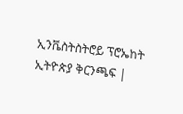ኢንቬስትስትሮይ ፕሮኤከት ኢትዮጵያ ቅርንጫፍ |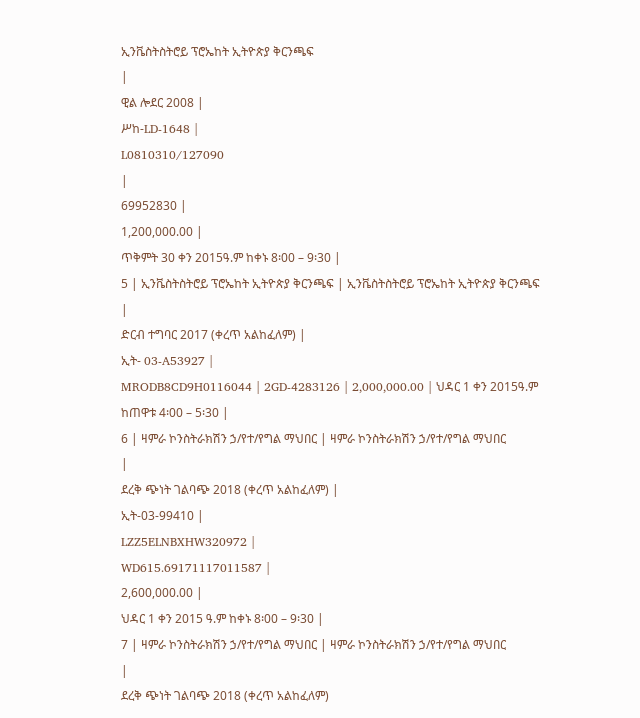ኢንቬስትስትሮይ ፕሮኤከት ኢትዮጵያ ቅርንጫፍ
|
ዊል ሎደር 2008 |
ሥከ-LD-1648 |
L0810310/127090
|
69952830 |
1,200,000.00 |
ጥቅምት 30 ቀን 2015ዓ.ም ከቀኑ 8፡00 – 9፡30 |
5 | ኢንቬስትስትሮይ ፕሮኤከት ኢትዮጵያ ቅርንጫፍ | ኢንቬስትስትሮይ ፕሮኤከት ኢትዮጵያ ቅርንጫፍ
|
ድርብ ተግባር 2017 (ቀረጥ አልከፈለም) |
ኢት- 03-A53927 |
MRODB8CD9H0116044 | 2GD-4283126 | 2,000,000.00 | ህዳር 1 ቀን 2015ዓ.ም
ከጠዋቱ 4፡00 – 5፡30 |
6 | ዛምራ ኮንስትራክሽን ኃ/የተ/የግል ማህበር | ዛምራ ኮንስትራክሽን ኃ/የተ/የግል ማህበር
|
ደረቅ ጭነት ገልባጭ 2018 (ቀረጥ አልከፈለም) |
ኢት-03-99410 |
LZZ5ELNBXHW320972 |
WD615.69171117011587 |
2,600,000.00 |
ህዳር 1 ቀን 2015 ዓ.ም ከቀኑ 8፡00 – 9፡30 |
7 | ዛምራ ኮንስትራክሽን ኃ/የተ/የግል ማህበር | ዛምራ ኮንስትራክሽን ኃ/የተ/የግል ማህበር
|
ደረቅ ጭነት ገልባጭ 2018 (ቀረጥ አልከፈለም)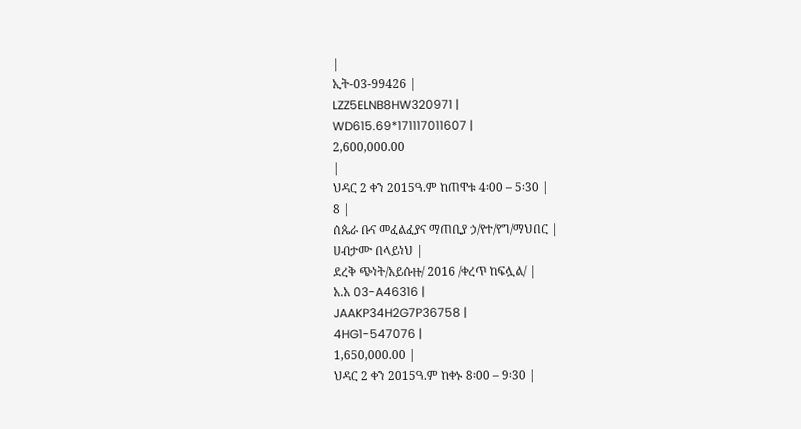|
ኢት-03-99426 |
LZZ5ELNB8HW320971 |
WD615.69*171117011607 |
2,600,000.00
|
ህዳር 2 ቀን 2015ዓ.ም ከጠዋቱ 4፡00 – 5፡30 |
8 |
ሰጴራ ቡና መፈልፈያና ማጠቢያ ኃ/የተ/የግ/ማህበር |
ሀብታሙ በላይነህ |
ደረቅ ጭነት/አይሱዙ/ 2016 /ቀረጥ ከፍሏል/ |
አ.አ 03-A46316 |
JAAKP34H2G7P36758 |
4HG1-547076 |
1,650,000.00 |
ህዳር 2 ቀን 2015ዓ.ም ከቀኑ 8፡00 – 9፡30 |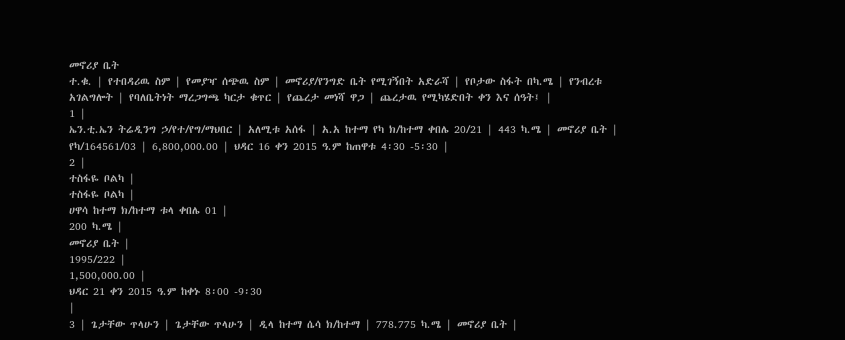መኖሪያ ቤት
ተ.ቁ. | የተበዳሪዉ ስም | የመያዣ ሰጭዉ ስም | መኖሪያ/የንግድ ቤት የሚገኝበት አድራሻ | የቦታው ስፋት በካ.ሜ | የንብረቱ አገልግሎት | የባለቤትነት ማረጋግጫ ካርታ ቁጥር | የጨረታ መነሻ ዋጋ | ጨረታዉ የሚካሄድበት ቀን እና ሰዓት፤ |
1 |
ኤን.ቲ.ኤን ትሬዲንግ ኃ/የተ/የግ/ማህበር | አለሚቱ አሰፋ | አ.አ ከተማ የካ ክ/ከተማ ቀበሌ 20/21 | 443 ካ.ሜ | መኖሪያ ቤት | የካ/164561/03 | 6,800,000.00 | ህዳር 16 ቀን 2015 ዓ.ም ከጠዋቱ 4፡30 -5፡30 |
2 |
ተስፋዬ ቦልካ |
ተስፋዬ ቦልካ |
ሀዋሳ ከተማ ክ/ከተማ ቱላ ቀበሌ 01 |
200 ካ.ሜ |
መኖሪያ ቤት |
1995/222 |
1,500,000.00 |
ህዳር 21 ቀን 2015 ዓ.ም ከቀኑ 8፡00 -9፡30
|
3 | ጌታቸው ጥላሁን | ጌታቸው ጥላሁን | ዲላ ከተማ ሴሳ ክ/ከተማ | 778.775 ካ.ሜ | መኖሪያ ቤት |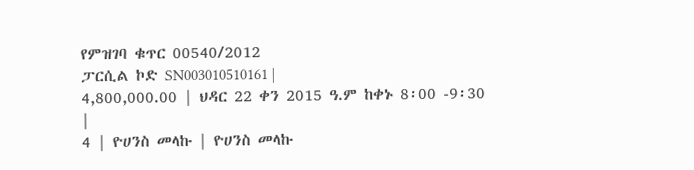የምዝገባ ቁጥር 00540/2012
ፓርሲል ኮድ SN003010510161 |
4,800,000.00 | ህዳር 22 ቀን 2015 ዓ.ም ከቀኑ 8፡00 -9፡30
|
4 | ዮሀንስ መላኩ | ዮሀንስ መላኩ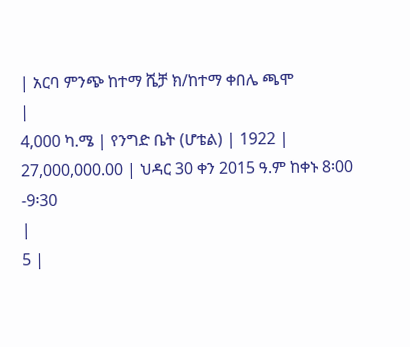| አርባ ምንጭ ከተማ ሼቻ ክ/ከተማ ቀበሌ ጫሞ
|
4,000 ካ.ሜ | የንግድ ቤት (ሆቴል) | 1922 | 27,000,000.00 | ህዳር 30 ቀን 2015 ዓ.ም ከቀኑ 8፡00 -9፡30
|
5 |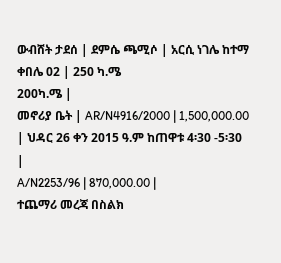ውብሸት ታደሰ | ደምሴ ጫሚሶ | አርሲ ነገሌ ከተማ ቀበሌ 02 | 250 ካ.ሜ
200ካ.ሜ |
መኖሪያ ቤት | AR/N4916/2000 | 1,500,000.00 | ህዳር 26 ቀን 2015 ዓ.ም ከጠዋቱ 4፡30 -5፡30
|
A/N2253/96 | 870,000.00 |
ተጨማሪ መረጃ በስልክ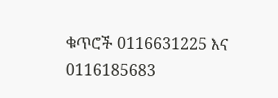ቁጥሮች 0116631225 እና 0116185683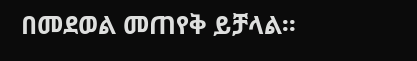በመደወል መጠየቅ ይቻላል፡፡